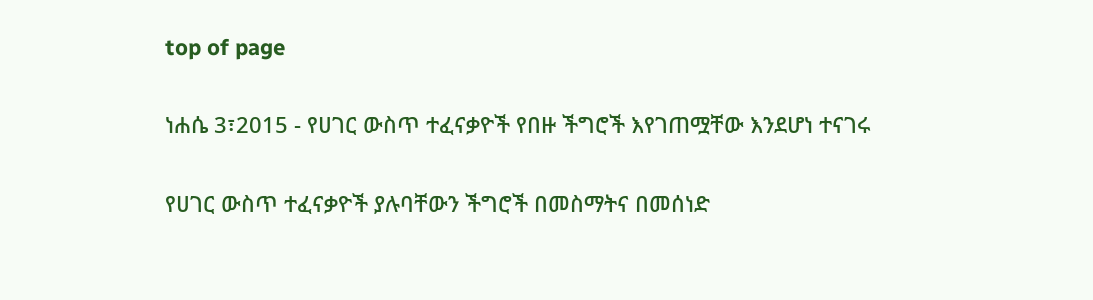top of page

ነሐሴ 3፣2015 - የሀገር ውስጥ ተፈናቃዮች የበዙ ችግሮች እየገጠሟቸው እንደሆነ ተናገሩ

የሀገር ውስጥ ተፈናቃዮች ያሉባቸውን ችግሮች በመስማትና በመሰነድ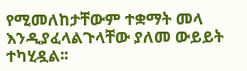የሚመለከታቸውም ተቋማት መላ እንዲያፈላልጉላቸው ያለመ ውይይት ተካሂዷል፡፡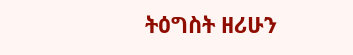ትዕግስት ዘሪሁን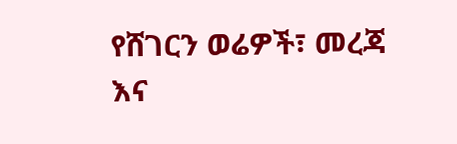የሸገርን ወሬዎች፣ መረጃ እና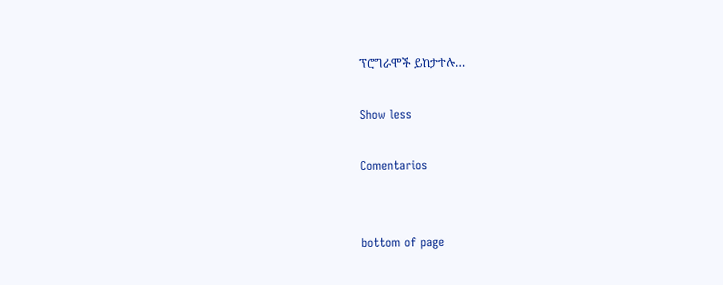ፕሮግራሞች ይከታተሉ…

Show less

Comentarios


bottom of page